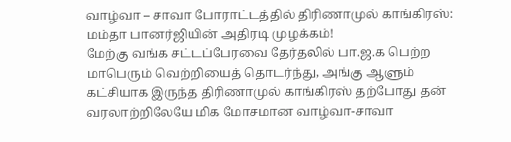வாழ்வா – சாவா போராட்டத்தில் திரிணாமுல் காங்கிரஸ்: மம்தா பானர்ஜியின் அதிரடி முழக்கம்!
மேற்கு வங்க சட்டப்பேரவை தேர்தலில் பா.ஜ.க பெற்ற மாபெரும் வெற்றியைத் தொடர்ந்து, அங்கு ஆளும் கட்சியாக இருந்த திரிணாமுல் காங்கிரஸ் தற்போது தன் வரலாற்றிலேயே மிக மோசமான வாழ்வா-சாவா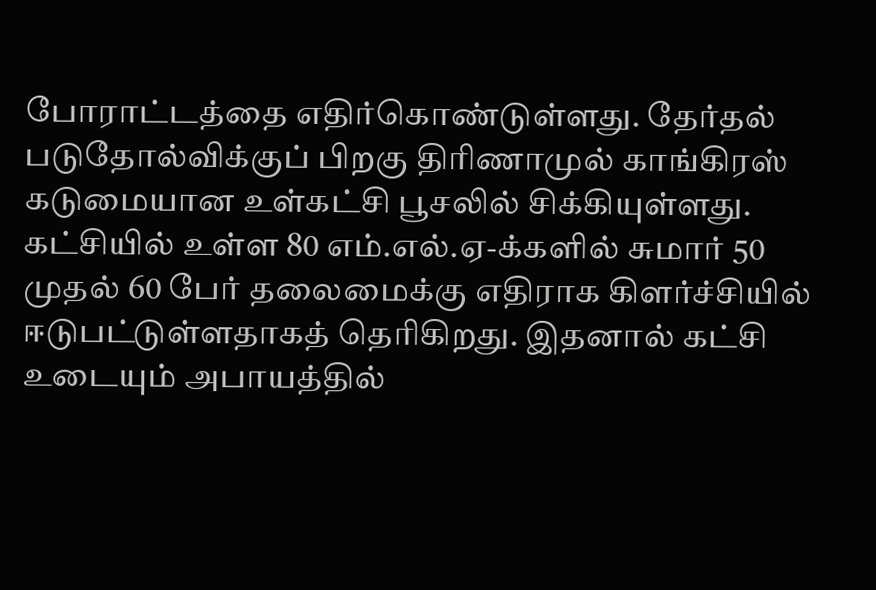போராட்டத்தை எதிர்கொண்டுள்ளது. தேர்தல் படுதோல்விக்குப் பிறகு திரிணாமுல் காங்கிரஸ் கடுமையான உள்கட்சி பூசலில் சிக்கியுள்ளது. கட்சியில் உள்ள 80 எம்.எல்.ஏ-க்களில் சுமார் 50 முதல் 60 பேர் தலைமைக்கு எதிராக கிளர்ச்சியில் ஈடுபட்டுள்ளதாகத் தெரிகிறது. இதனால் கட்சி உடையும் அபாயத்தில்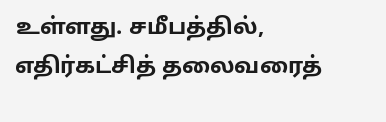உள்ளது. சமீபத்தில், எதிர்கட்சித் தலைவரைத்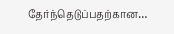தேர்ந்தெடுப்பதற்கான…